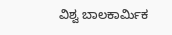ವಿಶ್ವ ಬಾಲಕಾರ್ಮಿಕ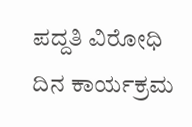ಪದ್ದತಿ ವಿರೋಧಿ ದಿನ ಕಾರ್ಯಕ್ರಮ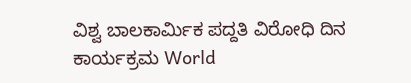ವಿಶ್ವ ಬಾಲಕಾರ್ಮಿಕ ಪದ್ದತಿ ವಿರೋಧಿ ದಿನ ಕಾರ್ಯಕ್ರಮ World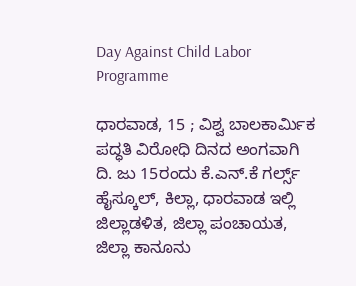Day Against Child Labor Programme

ಧಾರವಾಡ, 15 ; ವಿಶ್ವ ಬಾಲಕಾರ್ಮಿಕ ಪದ್ಧತಿ ವಿರೋಧಿ ದಿನದ ಅಂಗವಾಗಿ ದಿ. ಜು 15ರಂದು ಕೆ.ಎನ್‌.ಕೆ ಗರ್ಲ್ಸ್‌ ಹೈಸ್ಕೂಲ್, ಕಿಲ್ಲಾ, ಧಾರವಾಡ ಇಲ್ಲಿ ಜಿಲ್ಲಾಡಳಿತ, ಜಿಲ್ಲಾ ಪಂಚಾಯತ, ಜಿಲ್ಲಾ ಕಾನೂನು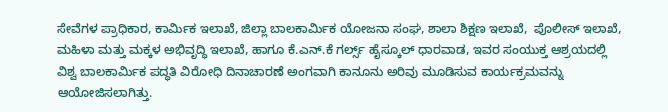ಸೇವೆಗಳ ಪ್ರಾಧಿಕಾರ, ಕಾರ್ಮಿಕ ಇಲಾಖೆ, ಜಿಲ್ಲಾ ಬಾಲಕಾರ್ಮಿಕ ಯೋಜನಾ ಸಂಘ, ಶಾಲಾ ಶಿಕ್ಷಣ ಇಲಾಖೆ,  ಪೊಲೀಸ್ ಇಲಾಖೆ, ಮಹಿಳಾ ಮತ್ತು ಮಕ್ಕಳ ಅಭಿವೃದ್ಧಿ ಇಲಾಖೆ, ಹಾಗೂ ಕೆ.ಎನ್‌.ಕೆ ಗರ್ಲ್ಸ್‌ ಹೈಸ್ಕೂಲ್ ಧಾರವಾಡ, ಇವರ ಸಂಯುಕ್ತ ಆಶ್ರಯದಲ್ಲಿ ವಿಶ್ವ ಬಾಲಕಾರ್ಮಿಕ ಪದ್ಧತಿ ವಿರೋಧಿ ದಿನಾಚಾರಣೆ ಅಂಗವಾಗಿ ಕಾನೂನು ಅರಿವು ಮೂಡಿಸುವ ಕಾರ್ಯಕ್ರಮವನ್ನು ಆಯೋಜಿಸಲಾಗಿತ್ತು.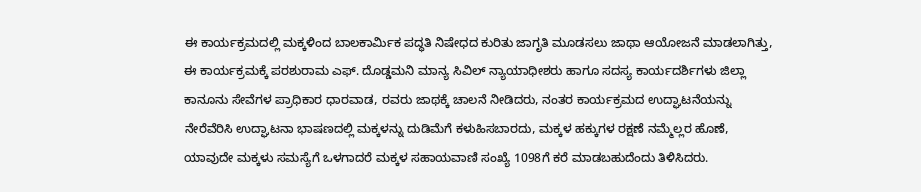ಈ ಕಾರ್ಯಕ್ರಮದಲ್ಲಿ ಮಕ್ಕಳಿಂದ ಬಾಲಕಾರ್ಮಿಕ ಪದ್ಧತಿ ನಿಷೇಧದ ಕುರಿತು ಜಾಗೃತಿ ಮೂಡಸಲು ಜಾಥಾ ಆಯೋಜನೆ ಮಾಡಲಾಗಿತ್ತು, ಈ ಕಾರ್ಯಕ್ರಮಕ್ಕೆ ಪರಶುರಾಮ ಎಫ್‌. ದೊಡ್ಡಮನಿ ಮಾನ್ಯ ಸಿವಿಲ್ ನ್ಯಾಯಾಧೀಶರು ಹಾಗೂ ಸದಸ್ಯ ಕಾರ್ಯದರ್ಶಿಗಳು ಜಿಲ್ಲಾ ಕಾನೂನು ಸೇವೆಗಳ ಪ್ರಾಧಿಕಾರ ಧಾರವಾಡ, ರವರು ಜಾಥಕ್ಕೆ ಚಾಲನೆ ನೀಡಿದರು, ನಂತರ ಕಾರ್ಯಕ್ರಮದ ಉದ್ಘಾಟನೆಯನ್ನು ನೇರೆವೆರಿಸಿ ಉದ್ಘಾಟನಾ ಭಾಷಣದಲ್ಲಿ ಮಕ್ಕಳನ್ನು ದುಡಿಮೆಗೆ ಕಳುಹಿಸಬಾರದು, ಮಕ್ಕಳ ಹಕ್ಕುಗಳ ರಕ್ಷಣೆ ನಮ್ಮೆಲ್ಲರ ಹೊಣೆ, ಯಾವುದೇ ಮಕ್ಕಳು ಸಮಸ್ಯೆಗೆ ಒಳಗಾದರೆ ಮಕ್ಕಳ ಸಹಾಯವಾಣಿ ಸಂಖ್ಯೆ 1098ಗೆ ಕರೆ ಮಾಡಬಹುದೆಂದು ತಿಳಿಸಿದರು.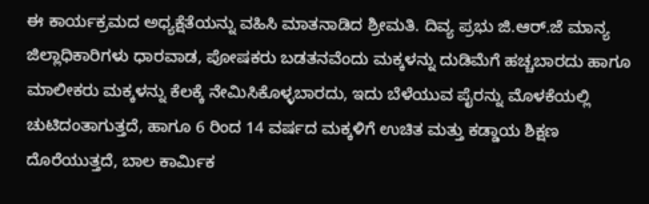ಈ ಕಾರ್ಯಕ್ರಮದ ಅಧ್ಯಕ್ಷೆತೆಯನ್ನು ವಹಿಸಿ ಮಾತನಾಡಿದ ಶ್ರೀಮತಿ. ದಿವ್ಯ ಪ್ರಭು ಜಿ.ಆರ್‌.ಜೆ ಮಾನ್ಯ ಜಿಲ್ಲಾಧಿಕಾರಿಗಳು ಧಾರವಾಡ, ಪೋಷಕರು ಬಡತನವೆಂದು ಮಕ್ಕಳನ್ನು ದುಡಿಮೆಗೆ ಹಚ್ಚಬಾರದು ಹಾಗೂ ಮಾಲೀಕರು ಮಕ್ಕಳನ್ನು ಕೆಲಕ್ಕೆ ನೇಮಿಸಿಕೊಳ್ಳಬಾರದು, ಇದು ಬೆಳೆಯುವ ಪೈರನ್ನು ಮೊಳಕೆಯಲ್ಲಿ ಚುಟಿದಂತಾಗುತ್ತದೆ, ಹಾಗೂ 6 ರಿಂದ 14 ವರ್ಷದ ಮಕ್ಕಳಿಗೆ ಉಚಿತ ಮತ್ತು ಕಡ್ಡಾಯ ಶಿಕ್ಷಣ ದೊರೆಯುತ್ತದೆ, ಬಾಲ ಕಾರ್ಮಿಕ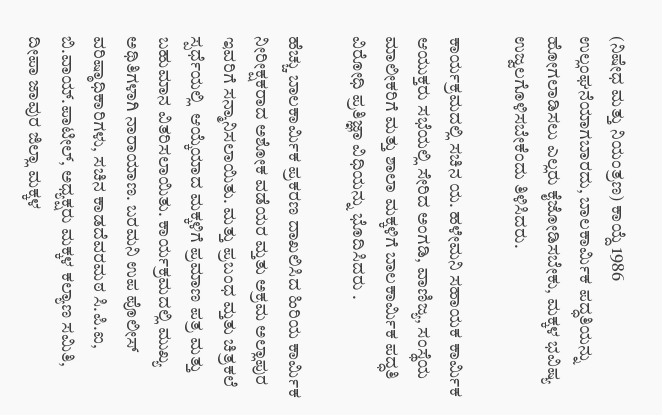(ನಿಷೇಧ ಮತ್ತು ನಿಯಂತ್ರಣ) ಕಾಯ್ದೆ 1986 ಉಲ್ಲಂಘನೆಯಾಗಬಾರದು, ಬಾಲಕಾರ್ಮಿಕ ಪದ್ಧತಿಯನ್ನು ಹೋಗಲಾಡಿಸಲು ಎಲ್ಲರು ಕೈಜೋಡಿಸಬೇಕು, ಮಕ್ಕಳ ಭವಿಷ್ಯ ಉಜ್ವಲಗೊಳಿಸಬೇಕೆಂದು ತಿಳಿಸಿದರು.

ಕಾರ್ಯಕ್ರಮದಲ್ಲಿ ಸಚಿನ ಯ. ಹಳೇಮನಿ ಸಹಾಯಕ ಕಾರ್ಮಿಕ ಆಯುಕ್ತರು ಸಭೆಯಲ್ಲಿ ಸೇರಿದ ಅಂಗಡಿ, ವಾಣಿಜ್ಯ, ಸಂಸ್ಥೆಯ ಮಾಲೀಕರಿಗೆ ಮತ್ತು ಶಾಲಾ ಮಕ್ಕಳಿಗೆ ಬಾಲಕಾರ್ಮಿಕ ಪದ್ಧತಿ ವಿರೋಧಿ ಪ್ರತಿಜ್ಞಾ ವಿಧಿಯನ್ನು ಭೊದಿಸಿದರು .

ಹೆಚ್ಚು ಬಾಲಕಾರ್ಮಿಕ ಪ್ರಕರಣ ದಾಖಲಿಸಿದ ಹಿರಿಯ ಕಾರ್ಮಿಕ ನೀರೀಕ್ಷಕರಾದ ಅಶೋಕ ವಡೆಯರ ಮ್ತತು ಅಕ್ರಮ ಅಲ್ಲಾಪುರ ಇವರಿಗೆ ಸನ್ಮಾನಿಸಲಾಯಿತು. ಮತ್ತು ಪ್ರಬಂಧ ಮ್ತತು ಚಿತ್ರಕಲೆ ಸ್ಪರ್ಧೆಯಲ್ಲಿ  ಆಯ್ಕೆಯಾದ ಮಕ್ಕಳಿಗೆ ಪ್ರಮಾಣ ಪತ್ರ ಮತ್ತು ಬಹುಮಾನ ವಿತರಿಸಲಾಯಿತು. ಕಾರ್ಯಕ್ರಮದಲ್ಲಿ ಮುಖ್ಯ ಅಥಿತಿಗಳಾಗಿ ನಾರಾಯಾಣ. ಬರಮನಿ ಉಪ ಪೊಲೀಸ್ ವರಿಷ್ಠಾಧಿಕಾರಿಗಳು, ಸಚಿನ ಕಾಡದೆವರಮಠ ಸಿ.ಪಿ.ಐ, ಬಿ.ವಾಯ್‌.ಪಾಟೀಲ್, ಅಧ್ಯಕ್ಷರು ಮಕ್ಕಳ ಕಲ್ಯಾಣ ಸಮಿತಿ, ದೀಪಾ ಜಾವುರ ಜಿಲ್ಲಾ ಮಕ್ಕಳ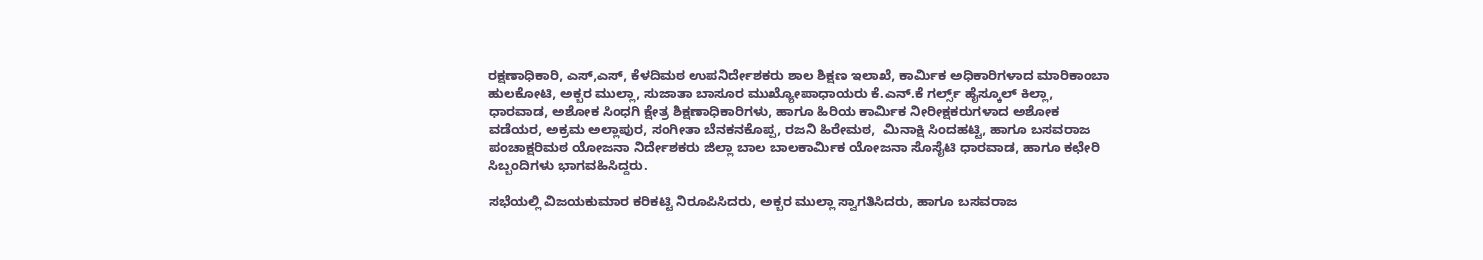ರಕ್ಷಣಾಧಿಕಾರಿ, ಎಸ್,ಎಸ್, ಕೆಳದಿಮಠ ಉಪನಿರ್ದೇಶಕರು ಶಾಲ ಶಿಕ್ಷಣ ಇಲಾಖೆ, ಕಾರ್ಮಿಕ ಅಧಿಕಾರಿಗಳಾದ ಮಾರಿಕಾಂಬಾ ಹುಲಕೋಟಿ, ಅಕ್ಬರ ಮುಲ್ಲಾ, ಸುಜಾತಾ ಬಾಸೂರ ಮುಖ್ಯೋಪಾಧಾಯರು ಕೆ.ಎನ್‌.ಕೆ ಗರ್ಲ್ಸ್‌ ಹೈಸ್ಕೂಲ್ ಕಿಲ್ಲಾ, ಧಾರವಾಡ, ಅಶೋಕ ಸಿಂಧಗಿ ಕ್ಷೇತ್ರ ಶಿಕ್ಷಣಾಧಿಕಾರಿಗಳು, ಹಾಗೂ ಹಿರಿಯ ಕಾರ್ಮಿಕ ನೀರೀಕ್ಷಕರುಗಳಾದ ಅಶೋಕ ವಡೆಯರ, ಅಕ್ರಮ ಅಲ್ಲಾಪುರ, ಸಂಗೀತಾ ಬೆನಕನಕೊಪ್ಪ, ರಜನಿ ಹಿರೇಮಠ,  ಮಿನಾಕ್ಷಿ ಸಿಂದಹಟ್ಟಿ, ಹಾಗೂ ಬಸವರಾಜ ಪಂಚಾಕ್ಷರಿಮಠ ಯೋಜನಾ ನಿರ್ದೇಶಕರು ಜಿಲ್ಲಾ ಬಾಲ ಬಾಲಕಾರ್ಮಿಕ ಯೋಜನಾ ಸೊಸೈಟಿ ಧಾರವಾಡ, ಹಾಗೂ ಕಛೇರಿ ಸಿಬ್ಬಂದಿಗಳು ಭಾಗವಹಿಸಿದ್ದರು.

ಸಭೆಯಲ್ಲಿ ವಿಜಯಕುಮಾರ ಕರಿಕಟ್ಟಿ ನಿರೂಪಿಸಿದರು, ಅಕ್ಬರ ಮುಲ್ಲಾ ಸ್ವಾಗತಿಸಿದರು, ಹಾಗೂ ಬಸವರಾಜ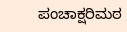ಪಂಚಾಕ್ಷರಿಮಠ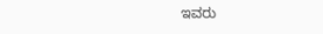ಇವರು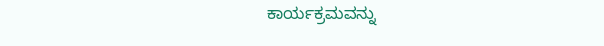ಕಾರ್ಯಕ್ರಮವನ್ನು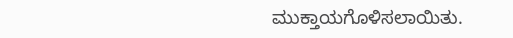ಮುಕ್ತಾಯಗೊಳಿಸಲಾಯಿತು.